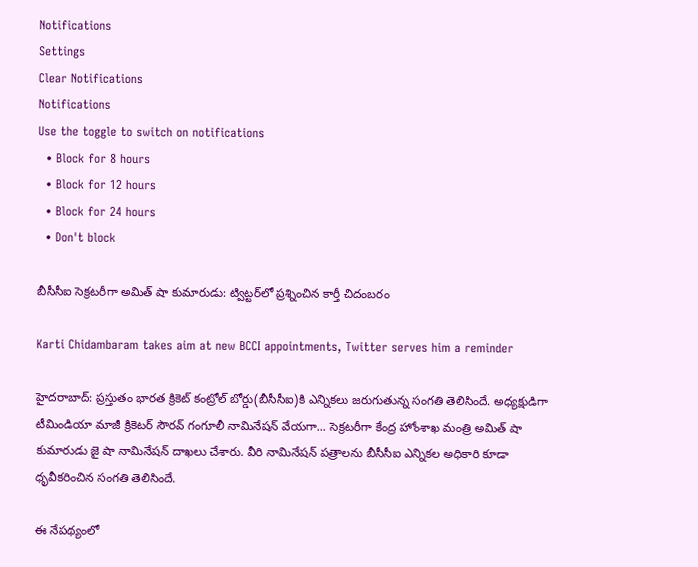Notifications
Settings
Clear Notifications
Notifications
Use the toggle to switch on notifications
  • Block for 8 hours
  • Block for 12 hours
  • Block for 24 hours
  • Don't block

బీసీసీఐ సెక్రటరీగా అమిత్ షా కుమారుడు: ట్విట్టర్‌లో ప్రశ్నించిన కార్తీ చిదంబరం

Karti Chidambaram takes aim at new BCCI appointments, Twitter serves him a reminder

హైదరాబాద్: ప్రస్తుతం భారత క్రికెట్ కంట్రోల్ బోర్డు(బీసీసీఐ)కి ఎన్నికలు జరుగుతున్న సంగతి తెలిసిందే. అధ్యక్షుడిగా టీమిండియా మాజీ క్రికెటర్ సౌరవ్ గంగూలీ నామినేషన్ వేయగా... సెక్రటరీగా కేంద్ర హోంశాఖ మంత్రి అమిత్ షా కుమారుడు జై షా నామినేషన్ దాఖలు చేశారు. వీరి నామినేషన్ పత్రాలను బీసీసీఐ ఎన్నికల అధికారి కూడా ధృవీకరించిన సంగతి తెలిసిందే.

ఈ నేపథ్యంలో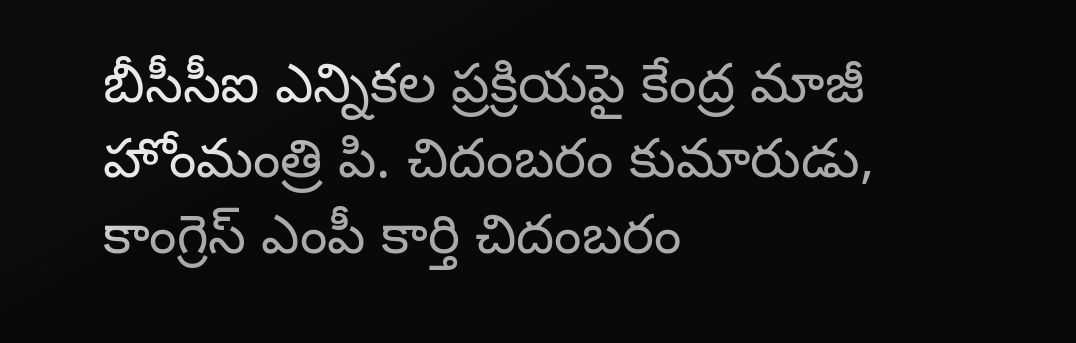బీసీసీఐ ఎన్నికల ప్రక్రియపై కేంద్ర మాజీ హోంమంత్రి పి. చిదంబరం కుమారుడు, కాంగ్రెస్‌ ఎంపీ కార్తి చిదంబరం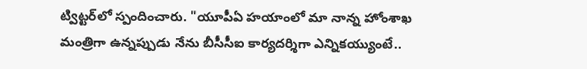ట్విట్టర్‌లో స్పందించారు. "యూపీఏ హయాంలో మా నాన్న హోంశాఖ మంత్రిగా ఉన్నప్పుడు నేను బీసీసీఐ కార్యదర్శిగా ఎన్నికయ్యుంటే..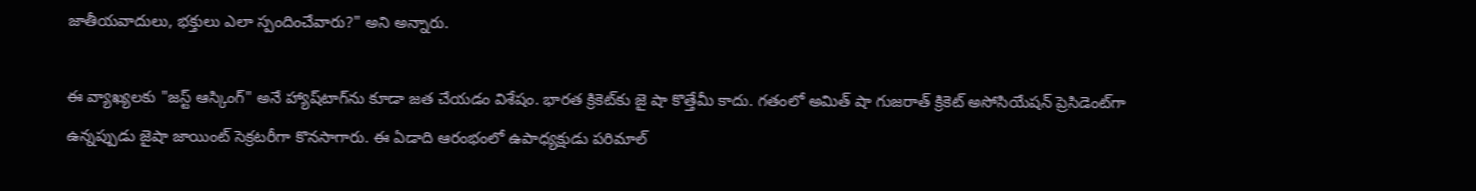జాతీయవాదులు, భక్తులు ఎలా స్పందించేవారు?" అని అన్నారు.

ఈ వ్యాఖ్యలకు "జస్ట్‌ ఆస్కింగ్‌" అనే హ్యాష్‌టాగ్‌‌ను కూడా జత చేయడం విశేషం. భారత క్రికెట్‌కు జై షా కొత్తేమీ కాదు. గతంలో అమిత్ షా గుజరాత్ క్రికెట్ అసోసియేషన్ ప్రెసిడెంట్‌గా ఉన్నప్పుడు జైషా జాయింట్ సెక్రటరీగా కొనసాగారు. ఈ ఏడాది ఆరంభంలో ఉపాధ్యక్షుడు పరిమాల్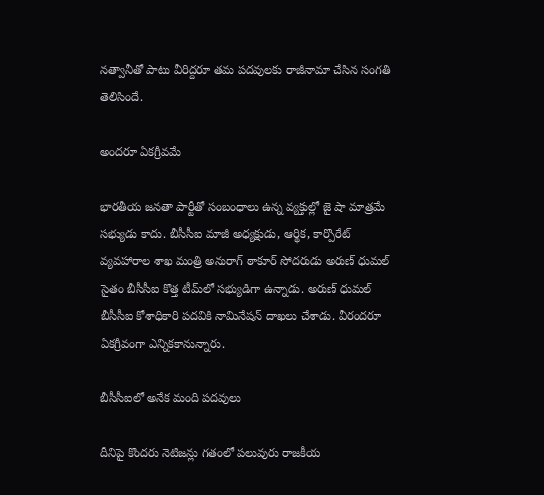నత్వానీతో పాటు వీరిద్దరూ తమ పదవులకు రాజీనామా చేసిన సంగతి తెలిసిందే.

అందరూ ఏకగ్రీవమే

భారతీయ జనతా పార్టీతో సంబంధాలు ఉన్న వ్యక్తుల్లో జై షా మాత్రమే సభ్యుడు కాదు. బీసీసీఐ మాజీ అధ్యక్షుడు, ఆర్థిక, కార్పొరేట్ వ్యవహారాల శాఖ మంత్రి అనురాగ్ ఠాకూర్ సోదరుడు అరుణ్ ధుమల్ సైతం బీసీసీఐ కొత్త టీమ్‌లో సభ్యుడిగా ఉన్నాడు. అరుణ్ ధుమల్ బీసీసీఐ కోశాధికారి పదవికి నామినేషన్ దాఖలు చేశాడు. వీరందరూ ఏకగ్రీవంగా ఎన్నికకానున్నారు.

బీసీసీఐలో అనేక మంది పదవులు

దీనిపై కొందరు నెటిజన్లు గతంలో పలువురు రాజకీయ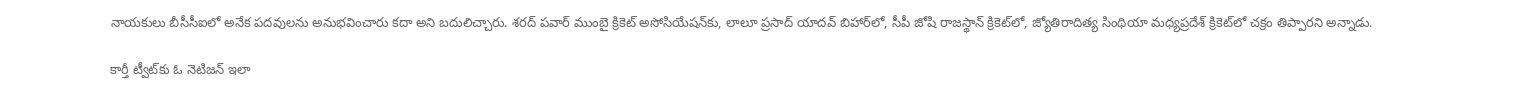నాయకులు బీసీసీఐలో అనేక పదవులను అనుభవించారు కదా అని బదులిచ్చారు. శరద్‌ పవార్‌ ముంబై క్రికెట్‌ అసోసియేషన్‌కు, లాలూ ప్రసాద్‌ యాదవ్‌ బిహార్‌లో, సీపీ జోషి రాజస్థాన్‌ క్రికెట్‌లో, జ్యోతిరాదిత్య సింథియా మధ్యప్రదేశ్‌ క్రికెట్‌లో చక్రం తిప్పారని అన్నాడు.

కార్తీ ట్వీట్‌కు ఓ నెటిజన్‌ ఇలా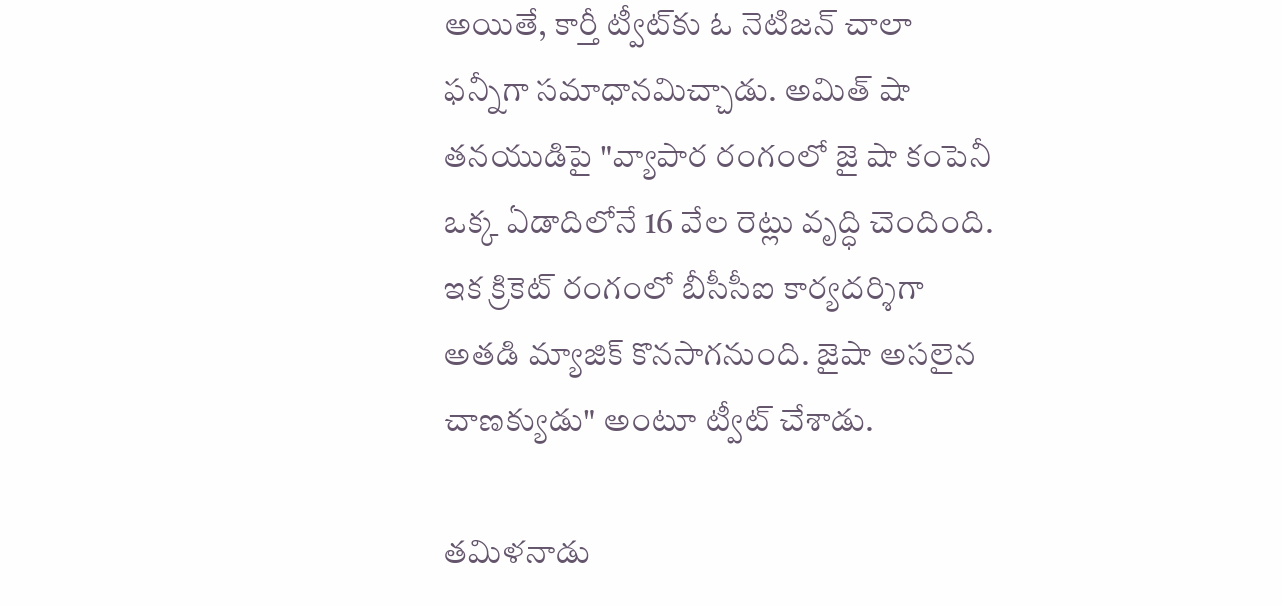అయితే, కార్తీ ట్వీట్‌కు ఓ నెటిజన్‌ చాలా ఫన్నీగా సమాధానమిచ్చాడు. అమిత్‌ షా తనయుడిపై "వ్యాపార రంగంలో జై షా కంపెనీ ఒక్క ఏడాదిలోనే 16 వేల రెట్లు వృద్ధి చెందింది. ఇక క్రికెట్‌ రంగంలో బీసీసీఐ కార్యదర్శిగా అతడి మ్యాజిక్‌ కొనసాగనుంది. జైషా అసలైన చాణక్యుడు" అంటూ ట్వీట్ చేశాడు.

తమిళనాడు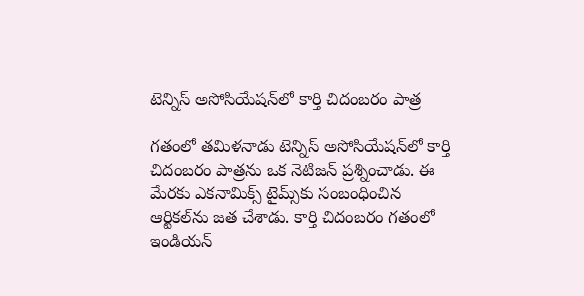టెన్నిస్‌ అసోసియేషన్‌లో కార్తి చిదంబరం పాత్ర

గతంలో తమిళనాడు టెన్నిస్‌ అసోసియేషన్‌లో కార్తి చిదంబరం పాత్రను ఒక నెటిజన్‌ ప్రశ్నించాడు. ఈ మేరకు ఎకనామిక్స్ టైమ్స్‌కు సంబంధించిన ఆర్టికల్‌ను జత చేశాడు. కార్తి చిదంబరం గతంలో ఇండియన్‌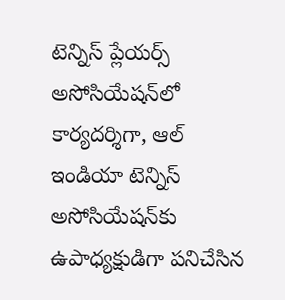టెన్నిస్‌ ప్లేయర్స్‌ అసోసియేషన్‌లో కార్యదర్శిగా, ఆల్‌ ఇండియా టెన్నిస్‌ అసోసియేషన్‌కు ఉపాధ్యక్షుడిగా పనిచేసిన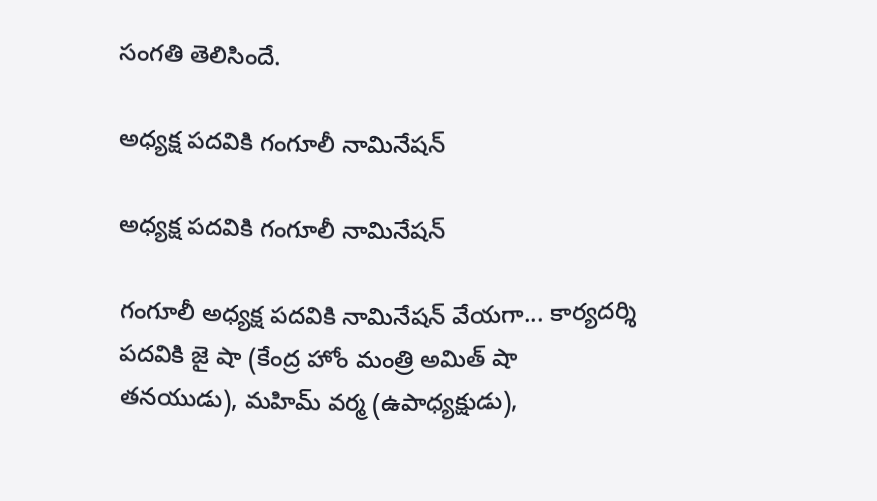సంగతి తెలిసిందే.

అధ్యక్ష పదవికి గంగూలీ నామినేషన్

అధ్యక్ష పదవికి గంగూలీ నామినేషన్

గంగూలీ అధ్యక్ష పదవికి నామినేషన్ వేయగా... కార్యదర్శి పదవికి జై షా (కేంద్ర హోం మంత్రి అమిత్‌ షా తనయుడు), మహిమ్‌ వర్మ (ఉపాధ్యక్షుడు),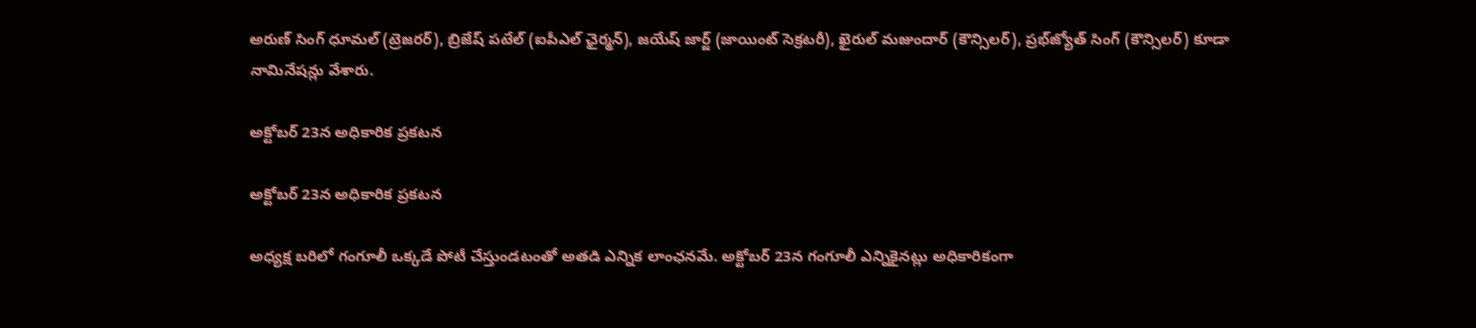అరుణ్‌ సింగ్‌ ధూమల్‌ (ట్రెజరర్), బ్రిజేష్‌ పటేల్‌ (ఐపీఎల్‌ ఛైర్మన్), జయేష్‌ జార్జ్‌ (జాయింట్ సెక్రటరీ), ఖైరుల్‌ మజుందార్‌ (కౌన్సిలర్), ప్రభ్‌జ్యోత్‌ సింగ్‌ (కౌన్సిలర్‌) కూడా నామినేషన్లు వేశారు.

అక్టోబర్ 23న అధికారిక ప్రకటన

అక్టోబర్ 23న అధికారిక ప్రకటన

అధ్యక్ష బరిలో గంగూలీ ఒక్కడే పోటీ చేస్తుండటంతో అతడి ఎన్నిక లాంఛనమే. అక్టోబర్ 23న గంగూలీ ఎన్నికైనట్లు అధికారికంగా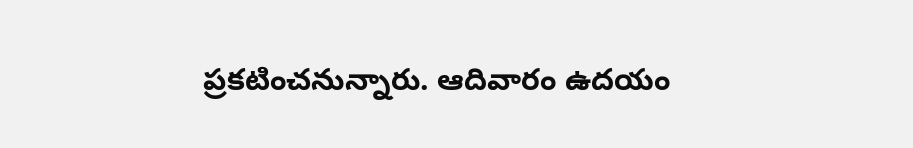ప్రకటించనున్నారు. ఆదివారం ఉదయం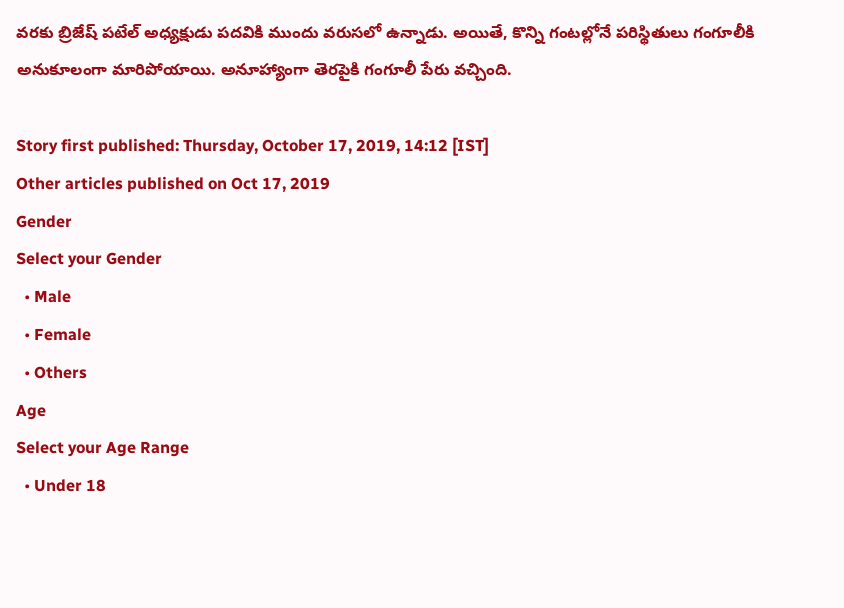వరకు బ్రిజేష్‌ పటేల్‌ అధ్యక్షుడు పదవికి ముందు వరుసలో ఉన్నాడు. అయితే, కొన్ని గంటల్లోనే పరిస్థితులు గంగూలీకి అనుకూలంగా మారిపోయాయి. అనూహ్యాంగా తెరపైకి గంగూలీ పేరు వచ్చింది.

Story first published: Thursday, October 17, 2019, 14:12 [IST]
Other articles published on Oct 17, 2019
Gender
Select your Gender
  • Male
  • Female
  • Others
Age
Select your Age Range
  • Under 18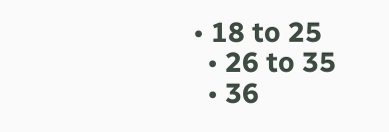• 18 to 25
  • 26 to 35
  • 36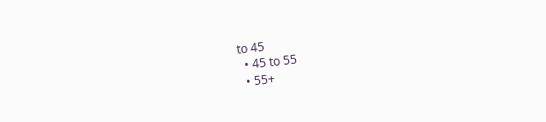to 45
  • 45 to 55
  • 55+